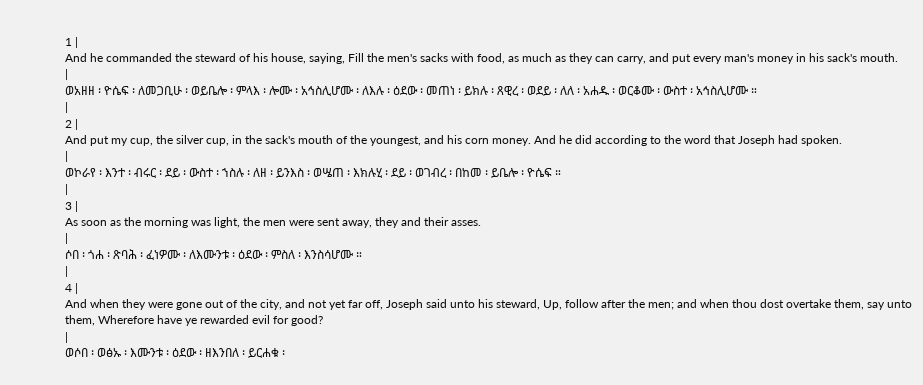1 |
And he commanded the steward of his house, saying, Fill the men's sacks with food, as much as they can carry, and put every man's money in his sack's mouth.
|
ወአዘዘ ፡ ዮሴፍ ፡ ለመጋቢሁ ፡ ወይቤሎ ፡ ምላእ ፡ ሎሙ ፡ አኅስሊሆሙ ፡ ለእሉ ፡ ዕደው ፡ መጠነ ፡ ይክሉ ፡ ጸዊረ ፡ ወደይ ፡ ለለ ፡ አሐዱ ፡ ወርቆሙ ፡ ውስተ ፡ አኅስሊሆሙ ።
|
2 |
And put my cup, the silver cup, in the sack's mouth of the youngest, and his corn money. And he did according to the word that Joseph had spoken.
|
ወኮራየ ፡ እንተ ፡ ብሩር ፡ ደይ ፡ ውስተ ፡ ኀስሉ ፡ ለዘ ፡ ይንእስ ፡ ወሤጠ ፡ እክሉሂ ፡ ደይ ፡ ወገብረ ፡ በከመ ፡ ይቤሎ ፡ ዮሴፍ ።
|
3 |
As soon as the morning was light, the men were sent away, they and their asses.
|
ሶበ ፡ ጎሐ ፡ ጽባሕ ፡ ፈነዎሙ ፡ ለእሙንቱ ፡ ዕደው ፡ ምስለ ፡ እንስሳሆሙ ።
|
4 |
And when they were gone out of the city, and not yet far off, Joseph said unto his steward, Up, follow after the men; and when thou dost overtake them, say unto them, Wherefore have ye rewarded evil for good?
|
ወሶበ ፡ ወፅኡ ፡ እሙንቱ ፡ ዕደው ፡ ዘእንበለ ፡ ይርሐቁ ፡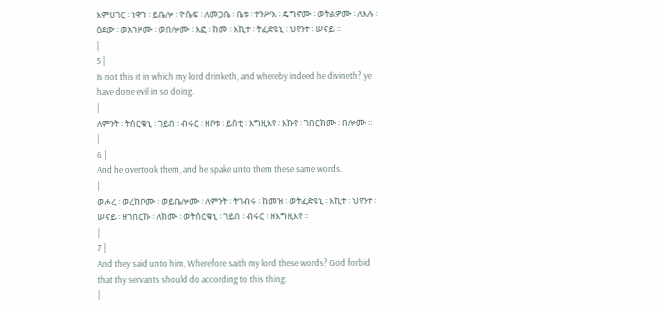እምሀገር ፡ ነዋኀ ፡ ይቤሎ ፡ ዮሴፍ ፡ ለመጋቤ ፡ ቤቱ ፡ ተንሥእ ፡ ዴግኖሙ ፡ ወትልዎሙ ፡ ለእሉ ፡ ዕደው ፡ ወአኀዞሙ ፡ ወበሎሙ ፡ እፎ ፡ ከመ ፡ እኪተ ፡ ትፈድዩኒ ፡ ህየንተ ፡ ሠናይ ።
|
5 |
Is not this it in which my lord drinketh, and whereby indeed he divineth? ye have done evil in so doing.
|
ለምንት ፡ ትሰርቁኒ ፡ ገይበ ፡ ብሩር ፡ ዘቦቱ ፡ ይሰቲ ፡ እግዚእየ ፡ እኩየ ፡ ገበርክሙ ፡ በሎሙ ።
|
6 |
And he overtook them, and he spake unto them these same words.
|
ወሖረ ፡ ወረከቦሙ ፡ ወይቤሎሙ ፡ ለምንት ፡ ትገብሩ ፡ ከመዝ ፡ ወትፈድዩኒ ፡ እኪተ ፡ ህየንተ ፡ ሠናይ ፡ ዘገበርኩ ፡ ለክሙ ፡ ወትሰርቁኒ ፡ ገይበ ፡ ብሩር ፡ ዘእግዚእየ ።
|
7 |
And they said unto him, Wherefore saith my lord these words? God forbid that thy servants should do according to this thing:
|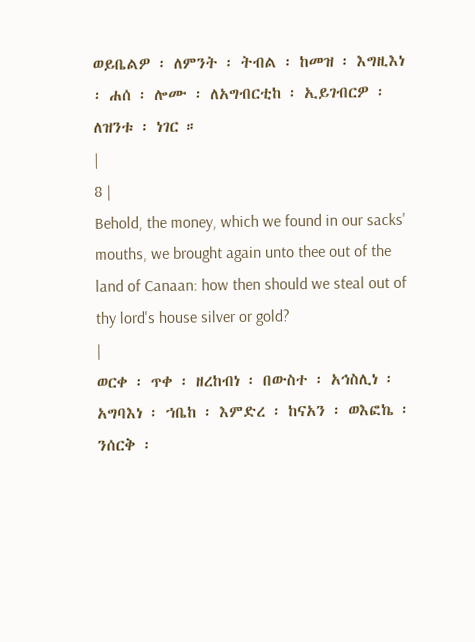ወይቤልዎ ፡ ለምንት ፡ ትብል ፡ ከመዝ ፡ እግዚእነ ፡ ሐሰ ፡ ሎሙ ፡ ለአግብርቲከ ፡ ኢይገብርዎ ፡ ለዝንቱ ፡ ነገር ።
|
8 |
Behold, the money, which we found in our sacks' mouths, we brought again unto thee out of the land of Canaan: how then should we steal out of thy lord's house silver or gold?
|
ወርቀ ፡ ጥቀ ፡ ዘረከብነ ፡ በውስተ ፡ አኅስሊነ ፡ አግባእነ ፡ ኀቤከ ፡ እምድረ ፡ ከናአን ፡ ወእፎኬ ፡ ንሰርቅ ፡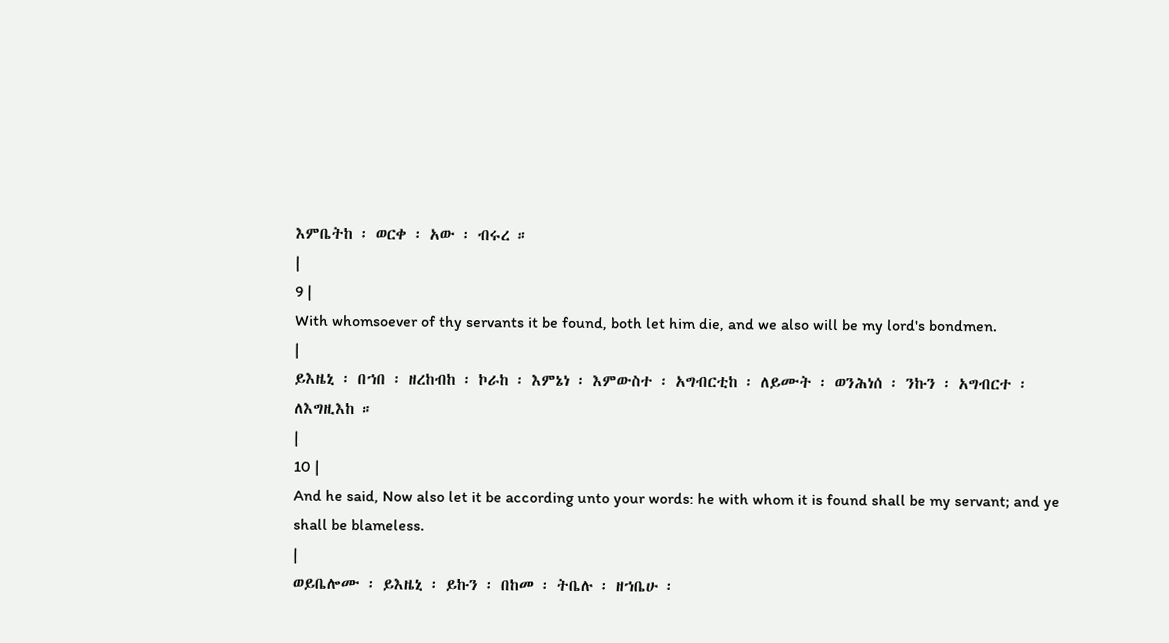እምቤትከ ፡ ወርቀ ፡ አው ፡ ብሩረ ።
|
9 |
With whomsoever of thy servants it be found, both let him die, and we also will be my lord's bondmen.
|
ይእዜኒ ፡ በኀበ ፡ ዘረከብከ ፡ ኮራከ ፡ እምኔነ ፡ እምውስተ ፡ አግብርቲከ ፡ ለይሙት ፡ ወንሕነሰ ፡ ንኩን ፡ አግብርተ ፡ ለእግዚእከ ።
|
10 |
And he said, Now also let it be according unto your words: he with whom it is found shall be my servant; and ye shall be blameless.
|
ወይቤሎሙ ፡ ይእዜኒ ፡ ይኩን ፡ በከመ ፡ ትቤሉ ፡ ዘኀቤሁ ፡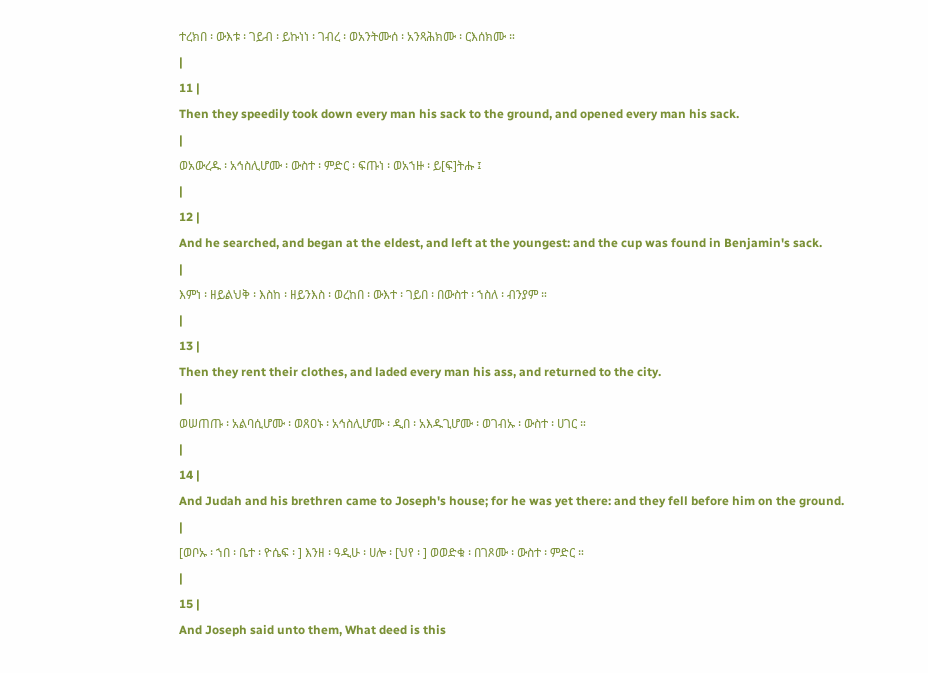ተረክበ ፡ ውእቱ ፡ ገይብ ፡ ይኩነነ ፡ ገብረ ፡ ወአንትሙሰ ፡ አንጻሕክሙ ፡ ርእሰክሙ ።
|
11 |
Then they speedily took down every man his sack to the ground, and opened every man his sack.
|
ወአውረዱ ፡ አኅስሊሆሙ ፡ ውስተ ፡ ምድር ፡ ፍጡነ ፡ ወአኀዙ ፡ ይ[ፍ]ትሑ ፤
|
12 |
And he searched, and began at the eldest, and left at the youngest: and the cup was found in Benjamin's sack.
|
እምነ ፡ ዘይልህቅ ፡ እስከ ፡ ዘይንእስ ፡ ወረከበ ፡ ውእተ ፡ ገይበ ፡ በውስተ ፡ ኀስለ ፡ ብንያም ።
|
13 |
Then they rent their clothes, and laded every man his ass, and returned to the city.
|
ወሠጠጡ ፡ አልባሲሆሙ ፡ ወጸዐኑ ፡ አኅስሊሆሙ ፡ ዲበ ፡ አእዱጊሆሙ ፡ ወገብኡ ፡ ውስተ ፡ ሀገር ።
|
14 |
And Judah and his brethren came to Joseph's house; for he was yet there: and they fell before him on the ground.
|
[ወቦኡ ፡ ኀበ ፡ ቤተ ፡ ዮሴፍ ፡ ] እንዘ ፡ ዓዲሁ ፡ ሀሎ ፡ [ህየ ፡ ] ወወድቁ ፡ በገጾሙ ፡ ውስተ ፡ ምድር ።
|
15 |
And Joseph said unto them, What deed is this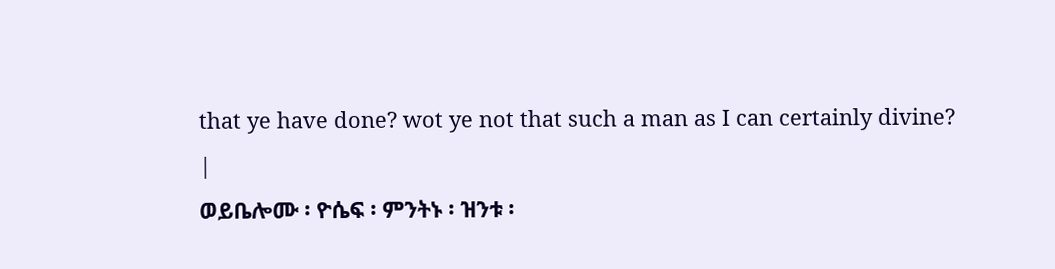that ye have done? wot ye not that such a man as I can certainly divine?
|
ወይቤሎሙ ፡ ዮሴፍ ፡ ምንትኑ ፡ ዝንቱ ፡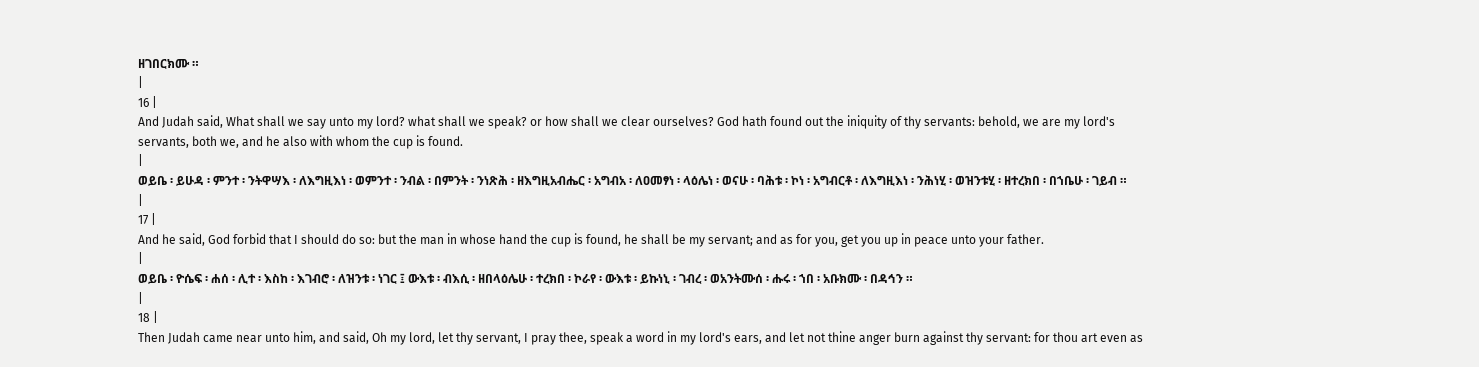ዘገበርክሙ ።
|
16 |
And Judah said, What shall we say unto my lord? what shall we speak? or how shall we clear ourselves? God hath found out the iniquity of thy servants: behold, we are my lord's servants, both we, and he also with whom the cup is found.
|
ወይቤ ፡ ይሁዳ ፡ ምንተ ፡ ንትዋሣእ ፡ ለእግዚእነ ፡ ወምንተ ፡ ንብል ፡ በምንት ፡ ንነጽሕ ፡ ዘእግዚአብሔር ፡ አግብአ ፡ ለዐመፃነ ፡ ላዕሌነ ፡ ወናሁ ፡ ባሕቱ ፡ ኮነ ፡ አግብርቶ ፡ ለእግዚእነ ፡ ንሕነሂ ፡ ወዝንቱሂ ፡ ዘተረክበ ፡ በኀቤሁ ፡ ገይብ ።
|
17 |
And he said, God forbid that I should do so: but the man in whose hand the cup is found, he shall be my servant; and as for you, get you up in peace unto your father.
|
ወይቤ ፡ ዮሴፍ ፡ ሐሰ ፡ ሊተ ፡ እስከ ፡ እገብሮ ፡ ለዝንቱ ፡ ነገር ፤ ውእቱ ፡ ብእሲ ፡ ዘበላዕሌሁ ፡ ተረክበ ፡ ኮራየ ፡ ውእቱ ፡ ይኩነኒ ፡ ገብረ ፡ ወአንትሙሰ ፡ ሑሩ ፡ ኀበ ፡ አቡክሙ ፡ በዳኅን ።
|
18 |
Then Judah came near unto him, and said, Oh my lord, let thy servant, I pray thee, speak a word in my lord's ears, and let not thine anger burn against thy servant: for thou art even as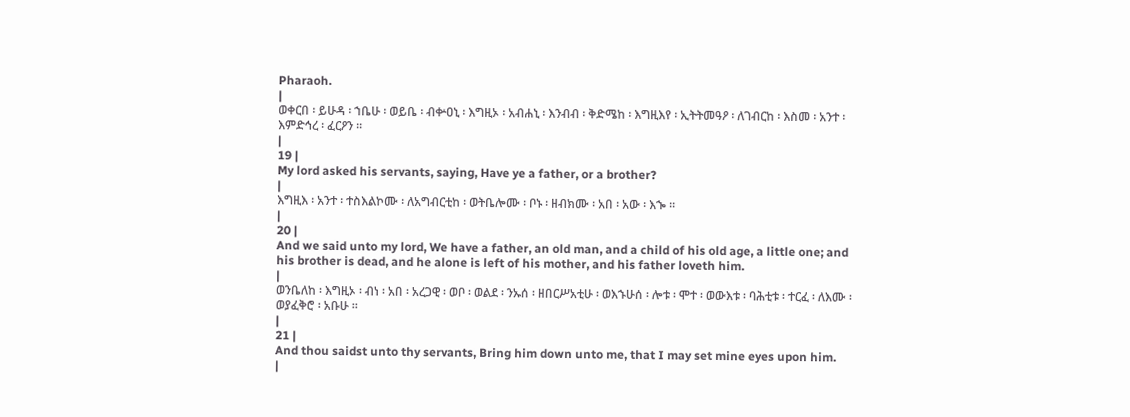Pharaoh.
|
ወቀርበ ፡ ይሁዳ ፡ ኀቤሁ ፡ ወይቤ ፡ ብቍዐኒ ፡ እግዚኦ ፡ አብሐኒ ፡ እንብብ ፡ ቅድሜከ ፡ እግዚእየ ፡ ኢትትመዓዖ ፡ ለገብርከ ፡ እስመ ፡ አንተ ፡ እምድኅረ ፡ ፈርዖን ።
|
19 |
My lord asked his servants, saying, Have ye a father, or a brother?
|
እግዚእ ፡ አንተ ፡ ተስእልኮሙ ፡ ለአግብርቲከ ፡ ወትቤሎሙ ፡ ቦኑ ፡ ዘብክሙ ፡ አበ ፡ አው ፡ እኈ ።
|
20 |
And we said unto my lord, We have a father, an old man, and a child of his old age, a little one; and his brother is dead, and he alone is left of his mother, and his father loveth him.
|
ወንቤለከ ፡ እግዚኦ ፡ ብነ ፡ አበ ፡ አረጋዊ ፡ ወቦ ፡ ወልደ ፡ ንኡሰ ፡ ዘበርሥአቲሁ ፡ ወእኁሁሰ ፡ ሎቱ ፡ ሞተ ፡ ወውእቱ ፡ ባሕቲቱ ፡ ተርፈ ፡ ለእሙ ፡ ወያፈቅሮ ፡ አቡሁ ።
|
21 |
And thou saidst unto thy servants, Bring him down unto me, that I may set mine eyes upon him.
|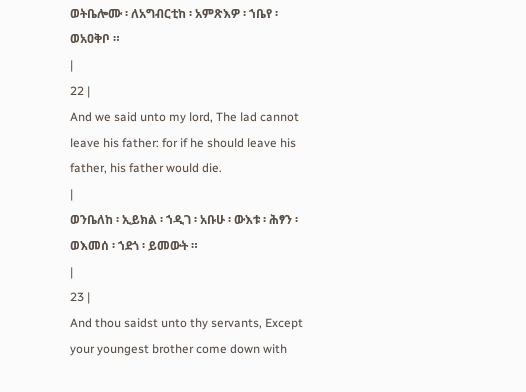ወትቤሎሙ ፡ ለአግብርቲከ ፡ አምጽእዎ ፡ ኀቤየ ፡ ወአዐቅቦ ።
|
22 |
And we said unto my lord, The lad cannot leave his father: for if he should leave his father, his father would die.
|
ወንቤለከ ፡ ኢይክል ፡ ኀዲገ ፡ አቡሁ ፡ ውእቱ ፡ ሕፃን ፡ ወእመሰ ፡ ኀደጎ ፡ ይመውት ።
|
23 |
And thou saidst unto thy servants, Except your youngest brother come down with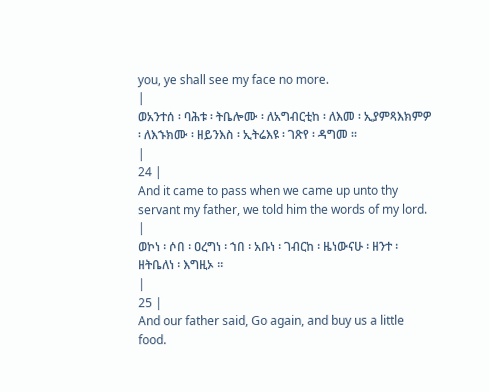you, ye shall see my face no more.
|
ወአንተሰ ፡ ባሕቱ ፡ ትቤሎሙ ፡ ለአግብርቲከ ፡ ለእመ ፡ ኢያምጻእክምዎ ፡ ለእኁክሙ ፡ ዘይንእስ ፡ ኢትሬእዩ ፡ ገጽየ ፡ ዳግመ ።
|
24 |
And it came to pass when we came up unto thy servant my father, we told him the words of my lord.
|
ወኮነ ፡ ሶበ ፡ ዐረግነ ፡ ኀበ ፡ አቡነ ፡ ገብርከ ፡ ዜነውናሁ ፡ ዘንተ ፡ ዘትቤለነ ፡ እግዚኦ ።
|
25 |
And our father said, Go again, and buy us a little food.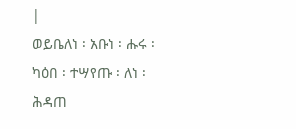|
ወይቤለነ ፡ አቡነ ፡ ሑሩ ፡ ካዕበ ፡ ተሣየጡ ፡ ለነ ፡ ሕዳጠ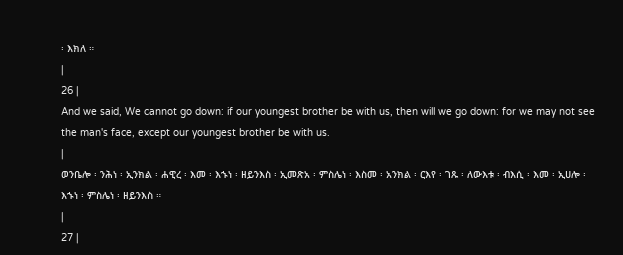፡ እክለ ።
|
26 |
And we said, We cannot go down: if our youngest brother be with us, then will we go down: for we may not see the man's face, except our youngest brother be with us.
|
ወንቤሎ ፡ ንሕነ ፡ ኢንክል ፡ ሐዊረ ፡ እመ ፡ እኁነ ፡ ዘይንእስ ፡ ኢመጽአ ፡ ምስሌነ ፡ እስመ ፡ አንክል ፡ ርእየ ፡ ገጹ ፡ ለውእቱ ፡ ብእሲ ፡ እመ ፡ ኢሀሎ ፡ እኁነ ፡ ምስሌነ ፡ ዘይንእስ ።
|
27 |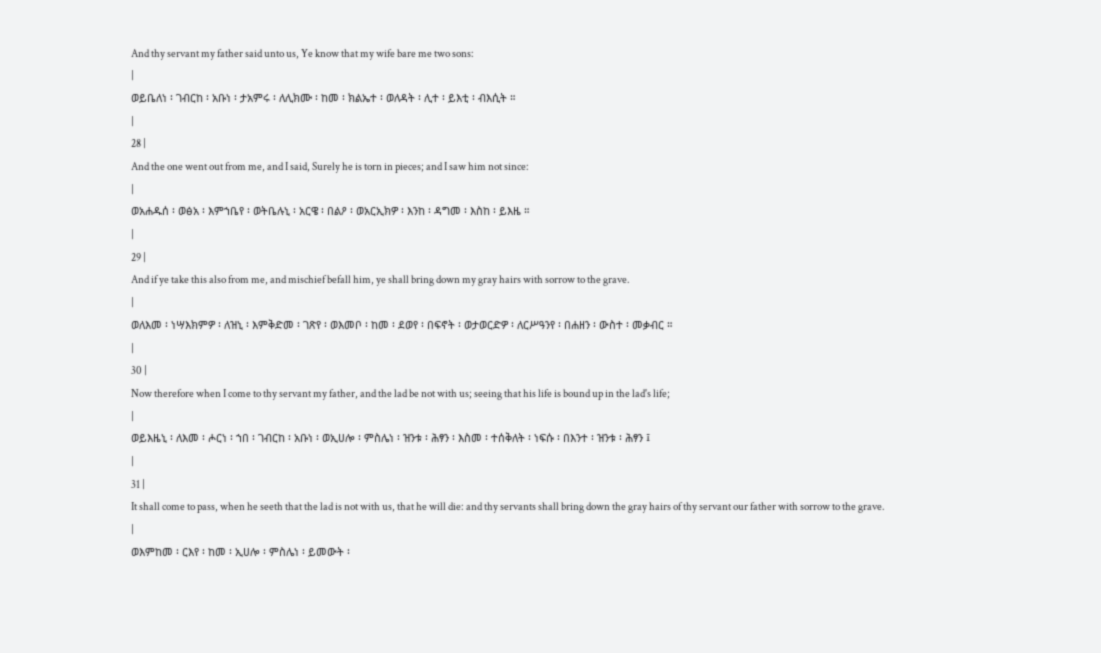And thy servant my father said unto us, Ye know that my wife bare me two sons:
|
ወይቤለነ ፡ ገብርከ ፡ አቡነ ፡ ታአምሩ ፡ ለሊክሙ ፡ ከመ ፡ ክልኤተ ፡ ወለዳት ፡ ሊተ ፡ ይእቲ ፡ ብእሲት ።
|
28 |
And the one went out from me, and I said, Surely he is torn in pieces; and I saw him not since:
|
ወአሐዱሰ ፡ ወፅአ ፡ እምኀቤየ ፡ ወትቤሉኒ ፡ አርዌ ፡ በልዖ ፡ ወአርኢክዎ ፡ እንከ ፡ ዳግመ ፡ እስከ ፡ ይእዜ ።
|
29 |
And if ye take this also from me, and mischief befall him, ye shall bring down my gray hairs with sorrow to the grave.
|
ወለእመ ፡ ነሣእክምዎ ፡ ለዝኒ ፡ እምቅድመ ፡ ገጽየ ፡ ወእመቦ ፡ ከመ ፡ ደወየ ፡ በፍኖት ፡ ወታወርድዎ ፡ ለርሥዓንየ ፡ በሐዘን ፡ ውስተ ፡ መቃብር ።
|
30 |
Now therefore when I come to thy servant my father, and the lad be not with us; seeing that his life is bound up in the lad's life;
|
ወይእዜኒ ፡ ለእመ ፡ ሖርነ ፡ ኀበ ፡ ገብርከ ፡ አቡነ ፡ ወኢሀሎ ፡ ምስሌነ ፡ ዝንቱ ፡ ሕፃን ፡ እስመ ፡ ተሰቅለት ፡ ነፍሱ ፡ በእንተ ፡ ዝንቱ ፡ ሕፃን ፤
|
31 |
It shall come to pass, when he seeth that the lad is not with us, that he will die: and thy servants shall bring down the gray hairs of thy servant our father with sorrow to the grave.
|
ወእምከመ ፡ ርእየ ፡ ከመ ፡ ኢሀሎ ፡ ምስሌነ ፡ ይመውት ፡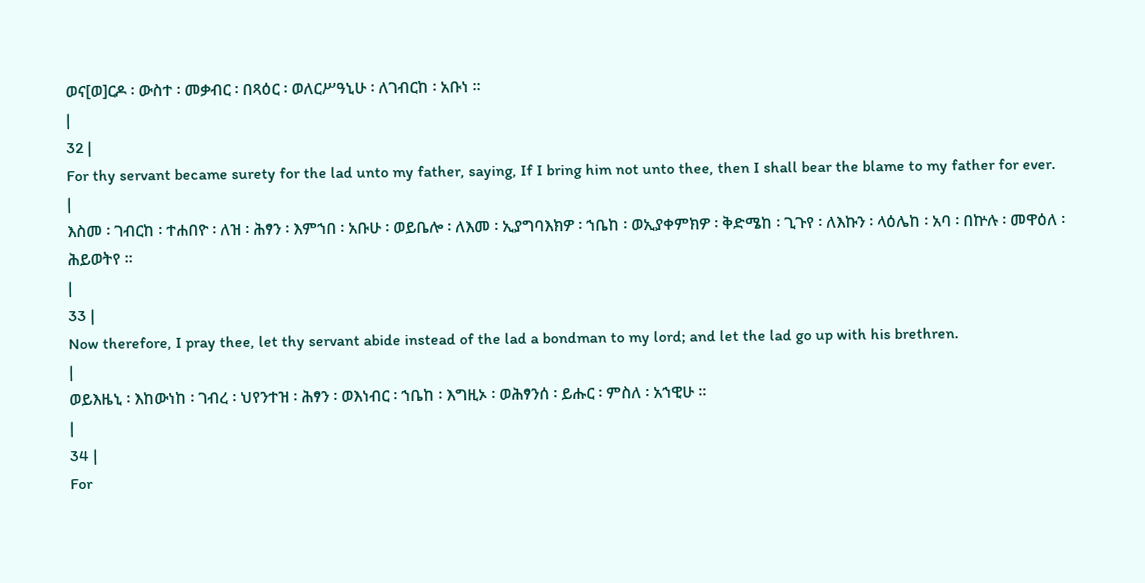ወና[ወ]ርዶ ፡ ውስተ ፡ መቃብር ፡ በጻዕር ፡ ወለርሥዓኒሁ ፡ ለገብርከ ፡ አቡነ ።
|
32 |
For thy servant became surety for the lad unto my father, saying, If I bring him not unto thee, then I shall bear the blame to my father for ever.
|
እስመ ፡ ገብርከ ፡ ተሐበዮ ፡ ለዝ ፡ ሕፃን ፡ እምኀበ ፡ አቡሁ ፡ ወይቤሎ ፡ ለእመ ፡ ኢያግባእክዎ ፡ ኀቤከ ፡ ወኢያቀምክዎ ፡ ቅድሜከ ፡ ጊጉየ ፡ ለእኩን ፡ ላዕሌከ ፡ አባ ፡ በኵሉ ፡ መዋዕለ ፡ ሕይወትየ ።
|
33 |
Now therefore, I pray thee, let thy servant abide instead of the lad a bondman to my lord; and let the lad go up with his brethren.
|
ወይእዜኒ ፡ እከውነከ ፡ ገብረ ፡ ህየንተዝ ፡ ሕፃን ፡ ወእነብር ፡ ኀቤከ ፡ እግዚኦ ፡ ወሕፃንሰ ፡ ይሑር ፡ ምስለ ፡ አኀዊሁ ።
|
34 |
For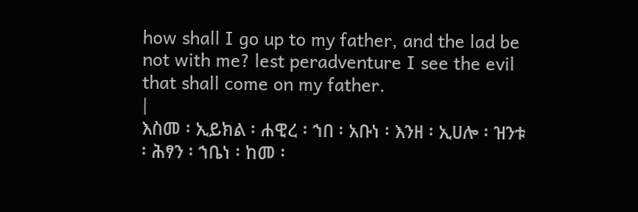how shall I go up to my father, and the lad be not with me? lest peradventure I see the evil that shall come on my father.
|
እስመ ፡ ኢይክል ፡ ሐዊረ ፡ ኀበ ፡ አቡነ ፡ እንዘ ፡ ኢሀሎ ፡ ዝንቱ ፡ ሕፃን ፡ ኀቤነ ፡ ከመ ፡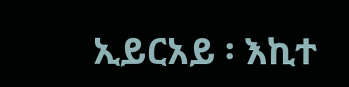ኢይርአይ ፡ እኪተ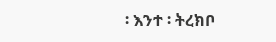፡ እንተ ፡ ትረክቦ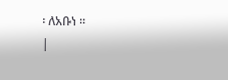፡ ለአቡነ ።
|